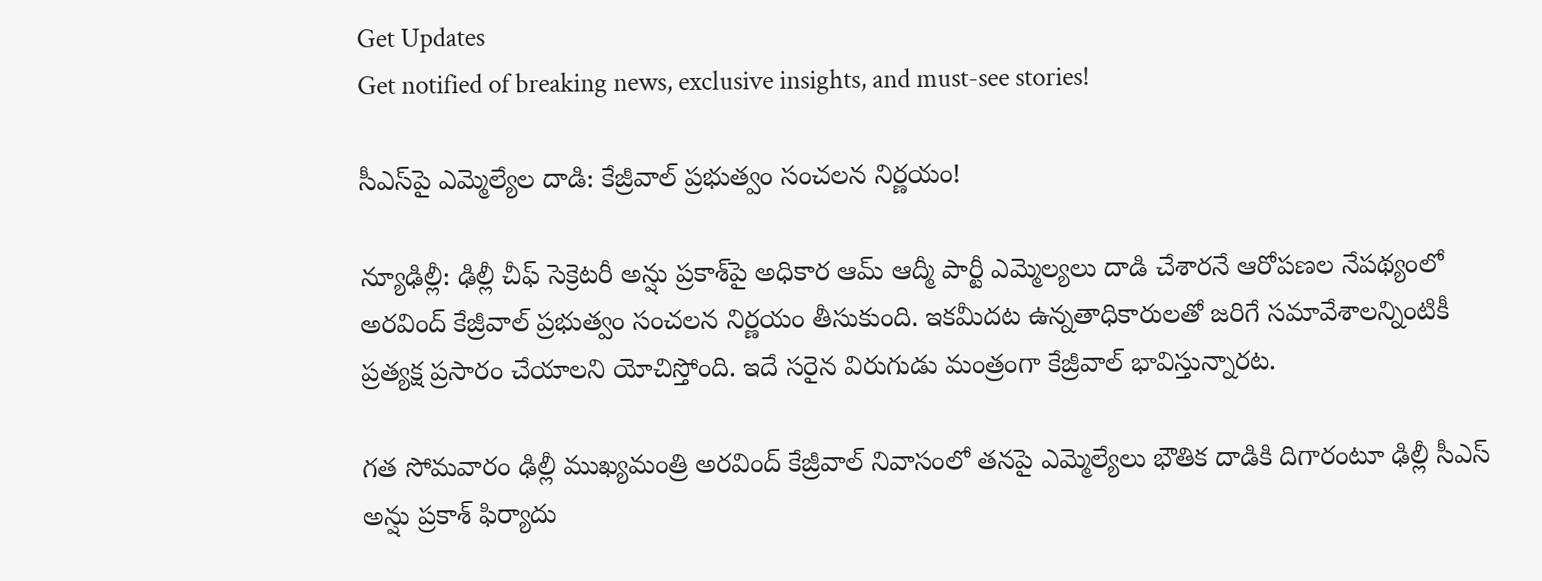Get Updates
Get notified of breaking news, exclusive insights, and must-see stories!

సీఎస్‌పై ఎమ్మెల్యేల దాడి: కేజ్రీవాల్ ప్రభుత్వం సంచలన నిర్ణయం!

న్యూఢిల్లీ: ఢిల్లీ చీఫ్ సెక్రెటరీ అన్షు ప్రకాశ్‌పై అధికార ఆమ్ ఆద్మీ పార్టీ ఎమ్మెల్యలు దాడి చేశారనే ఆరోపణల నేపథ్యంలో అరవింద్ కేజ్రీవాల్ ప్రభుత్వం సంచలన నిర్ణయం తీసుకుంది. ఇకమీదట ఉన్నతాధికారులతో జరిగే సమావేశాలన్నింటికీ ప్రత్యక్ష ప్రసారం చేయాలని యోచిస్తోంది. ఇదే సరైన విరుగుడు మంత్రంగా కేజ్రీవాల్ భావిస్తున్నారట.

గత సోమవారం ఢిల్లీ ముఖ్యమంత్రి అరవింద్ కేజ్రీవాల్ నివాసంలో తనపై ఎమ్మెల్యేలు భౌతిక దాడికి దిగారంటూ ఢిల్లీ సీఎస్ అన్షు ప్రకాశ్ ఫిర్యాదు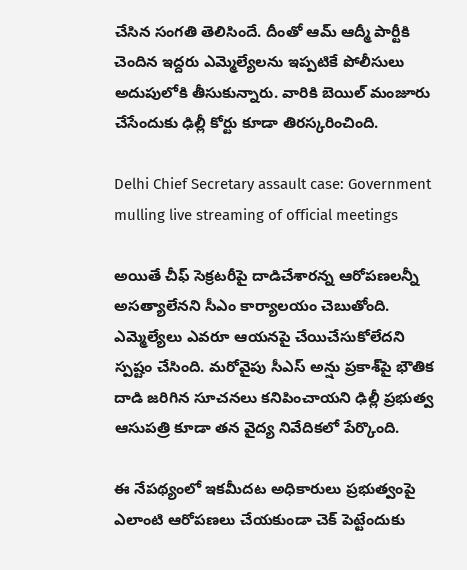చేసిన సంగతి తెలిసిందే. దీంతో ఆమ్ ఆద్మీ పార్టీకి చెందిన ఇద్దరు ఎమ్మెల్యేలను ఇప్పటికే పోలీసులు అదుపులోకి తీసుకున్నారు. వారికి బెయిల్ మంజూరు చేసేందుకు ఢిల్లీ కోర్టు కూడా తిరస్కరించింది.

Delhi Chief Secretary assault case: Government mulling live streaming of official meetings

అయితే చీఫ్ సెక్రటరీపై దాడిచేశారన్న ఆరోపణలన్నీ అసత్యాలేనని సీఎం కార్యాలయం చెబుతోంది. ఎమ్మెల్యేలు ఎవరూ ఆయనపై చేయిచేసుకోలేదని స్పష్టం చేసింది. మరోవైపు సీఎస్ అన్షు ప్రకాశ్‌పై భౌతిక దాడి జరిగిన సూచనలు కనిపించాయని ఢిల్లీ ప్రభుత్వ ఆసుపత్రి కూడా తన వైద్య నివేదికలో పేర్కొంది.

ఈ నేపథ్యంలో ఇకమీదట అధికారులు ప్రభుత్వంపై ఎలాంటి ఆరోపణలు చేయకుండా చెక్ పెట్టేందుకు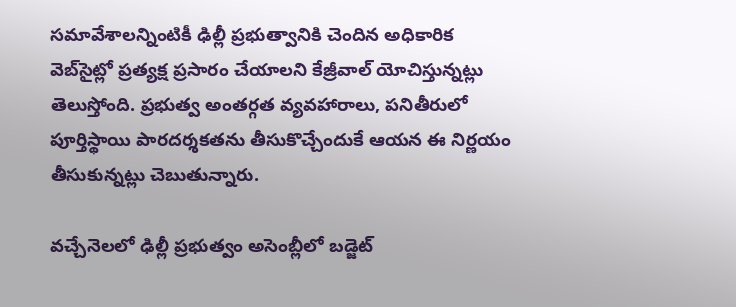సమావేశాలన్నింటికీ ఢిల్లీ ప్రభుత్వానికి చెందిన అధికారిక వెబ్‌సైట్లో ప్రత్యక్ష ప్రసారం చేయాలని కేజ్రీవాల్ యోచిస్తున్నట్లు తెలుస్తోంది. ప్రభుత్వ అంతర్గత వ్యవహారాలు, పనితీరులో పూర్తిస్థాయి పారదర్శకతను తీసుకొచ్చేందుకే ఆయన ఈ నిర్ణయం తీసుకున్నట్లు చెబుతున్నారు.

వచ్చేనెలలో ఢిల్లీ ప్రభుత్వం అసెంబ్లీలో బడ్జెట్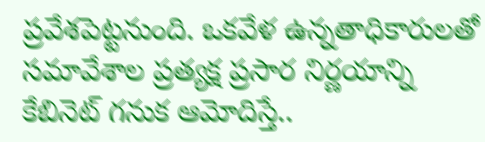ప్రవేశపెట్టనుంది. ఒకవేళ ఉన్నతాధికారులతో సమావేశాల ప్రత్యక్ష ప్రసార నిర్ణయాన్ని కేబినెట్ గనుక ఆమోదిస్తే..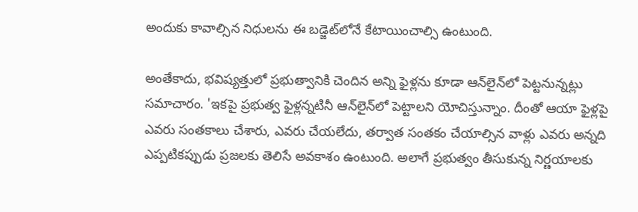అందుకు కావాల్సిన నిధులను ఈ బడ్జెట్‌లోనే కేటాయించాల్సి ఉంటుంది.

అంతేకాదు, భవిష్యత్తులో ప్రభుత్వానికి చెందిన అన్ని ఫైళ్లను కూడా ఆన్‌‌లైన్‌లో పెట్టనున్నట్లు సమాచారం. 'ఇకపై ప్రభుత్వ ఫైళ్లన్నటినీ ఆన్‌లైన్‌లో పెట్టాలని యోచిస్తున్నాం. దీంతో ఆయా ఫైళ్లపై ఎవరు సంతకాలు చేశారు, ఎవరు చేయలేదు, తర్వాత సంతకం చేయాల్సిన వాళ్లు ఎవరు అన్నది ఎప్పటికప్పుడు ప్రజలకు తెలిసే అవకాశం ఉంటుంది. అలాగే ప్రభుత్వం తీసుకున్న నిర్ణయాలకు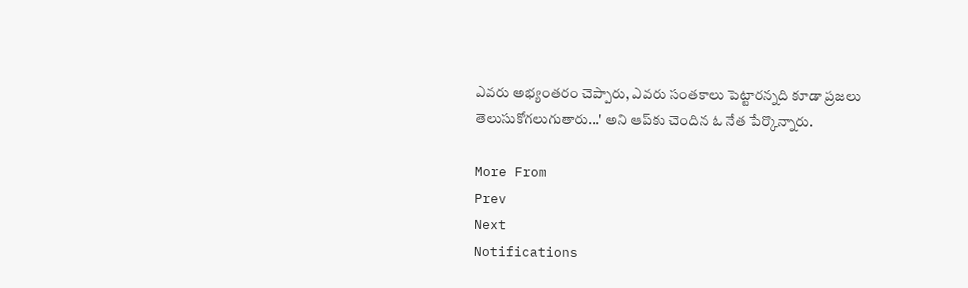ఎవరు అభ్యంతరం చెప్పారు, ఎవరు సంతకాలు పెట్టారన్నది కూడా ప్రజలు తెలుసుకోగలుగుతారు...' అని ఆప్‌కు చెందిన ఓ నేత పేర్కొన్నారు.

More From
Prev
Next
Notifications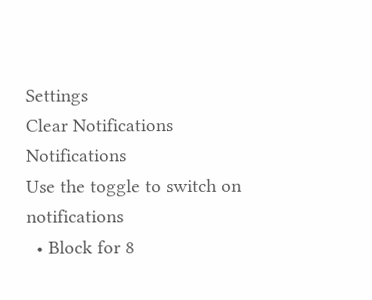Settings
Clear Notifications
Notifications
Use the toggle to switch on notifications
  • Block for 8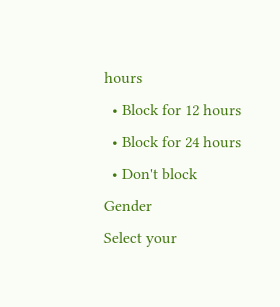hours
  • Block for 12 hours
  • Block for 24 hours
  • Don't block
Gender
Select your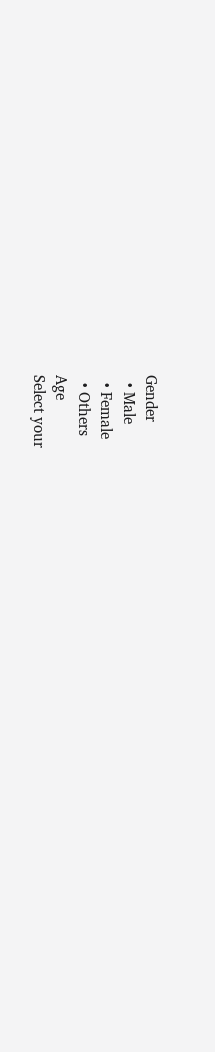Gender
  • Male
  • Female
  • Others
Age
Select your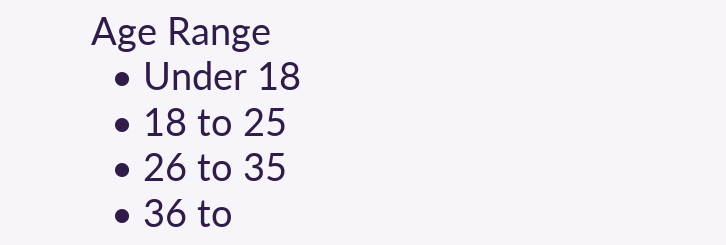Age Range
  • Under 18
  • 18 to 25
  • 26 to 35
  • 36 to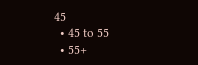45
  • 45 to 55
  • 55+